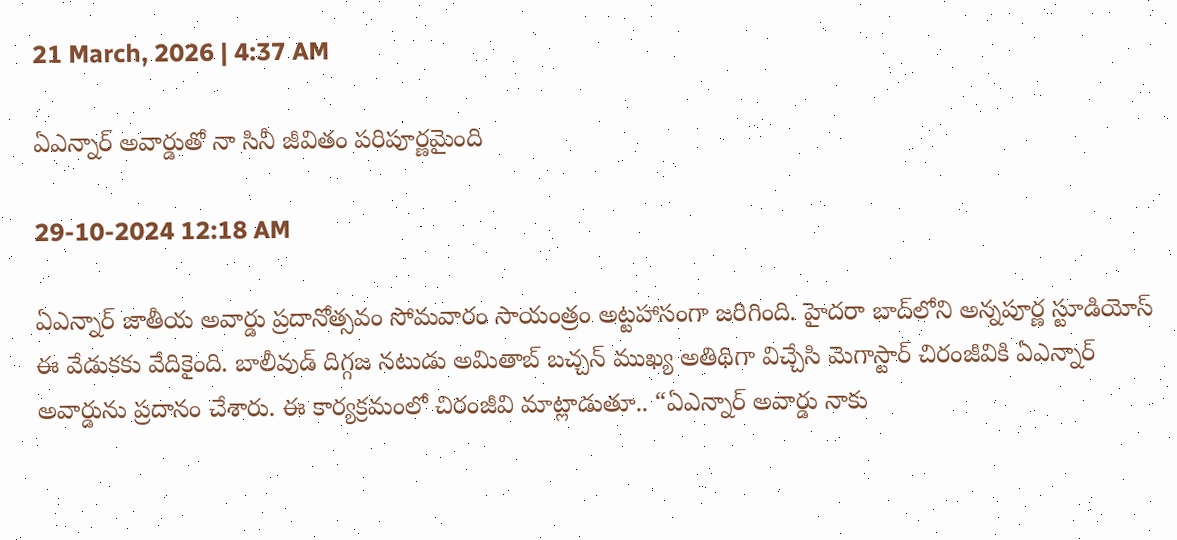21 March, 2026 | 4:37 AM

ఏఎన్నార్ అవార్డుతో నా సినీ జీవితం పరిపూర్ణమైంది

29-10-2024 12:18 AM

ఏఎన్నార్ జాతీయ అవార్డు ప్రదానోత్సవం సోమవారం సాయంత్రం అట్టహాసంగా జరిగింది. హైదరా బాద్‌లోని అన్నపూర్ణ స్టూడియోస్ ఈ వేడుకకు వేదికైంది. బాలీవుడ్ దిగ్గజ నటుడు అమితాబ్ బచ్చన్ ముఖ్య అతిథిగా విచ్చేసి మెగాస్టార్ చిరంజీవికి ఏఎన్నార్ అవార్డును ప్రదానం చేశారు. ఈ కార్యక్రమంలో చిరంజీవి మాట్లాడుతూ.. “ఏఎన్నార్ అవార్డు నాకు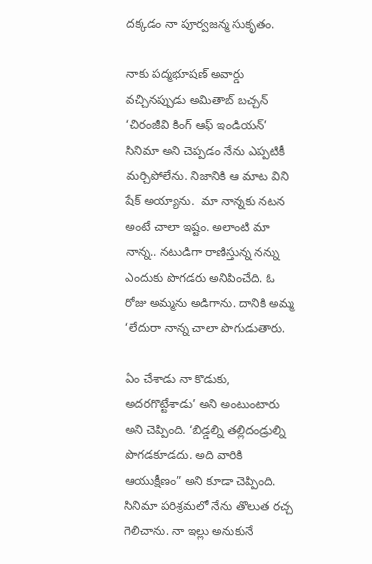దక్కడం నా పూర్వజన్మ సుకృతం.

నాకు పద్మభూషణ్ అవార్డు వచ్చినప్పుడు అమితాబ్ బచ్చన్ ‘చిరంజీవి కింగ్ ఆఫ్ ఇండియన్’ సినిమా అని చెప్పడం నేను ఎప్పటికీ మర్చిపోలేను. నిజానికి ఆ మాట విని షేక్ అయ్యాను.  మా నాన్నకు నటన అంటే చాలా ఇష్టం. అలాంటి మా నాన్న.. నటుడిగా రాణిస్తున్న నన్ను ఎందుకు పొగడరు అనిపించేది. ఓ రోజు అమ్మను అడిగాను. దానికి అమ్మ ‘లేదురా నాన్న చాలా పొగుడుతారు.

ఏం చేశాడు నా కొడుకు, అదరగొట్టేశాడు’ అని అంటుంటారు అని చెప్పింది. ‘బిడ్డల్ని తల్లిదండ్రుల్ని పొగడకూడదు. అది వారికి ఆయుక్షీణం” అని కూడా చెప్పింది. సినిమా పరిశ్రమలో నేను తొలుత రచ్చ గెలిచాను. నా ఇల్లు అనుకునే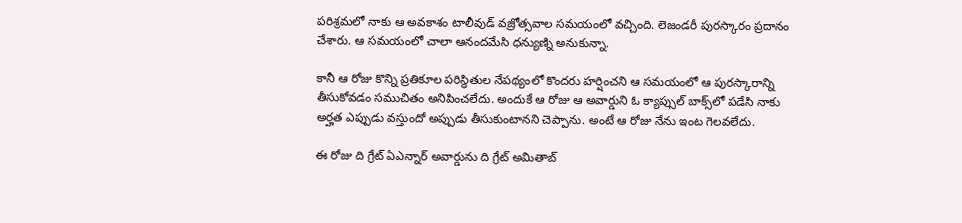పరిశ్రమలో నాకు ఆ అవకాశం టాలీవుడ్ వజ్రోత్సవాల సమయంలో వచ్చింది. లెజండరీ పురస్కారం ప్రదానం చేశారు. ఆ సమయంలో చాలా ఆనందమేసి ధన్యుణ్ని అనుకున్నా.

కానీ ఆ రోజు కొన్ని ప్రతికూల పరిస్థితుల నేపథ్యంలో కొందరు హర్షించని ఆ సమయంలో ఆ పురస్కారాన్ని తీసుకోవడం సముచితం అనిపించలేదు. అందుకే ఆ రోజు ఆ అవార్డుని ఓ క్యాప్సుల్ బాక్స్‌లో పడేసి నాకు అర్హత ఎప్పుడు వస్తుందో అప్పుడు తీసుకుంటానని చెప్పాను. అంటే ఆ రోజు నేను ఇంట గెలవలేదు.

ఈ రోజు ది గ్రేట్ ఏఎన్నార్ అవార్డును ది గ్రేట్ అమితాబ్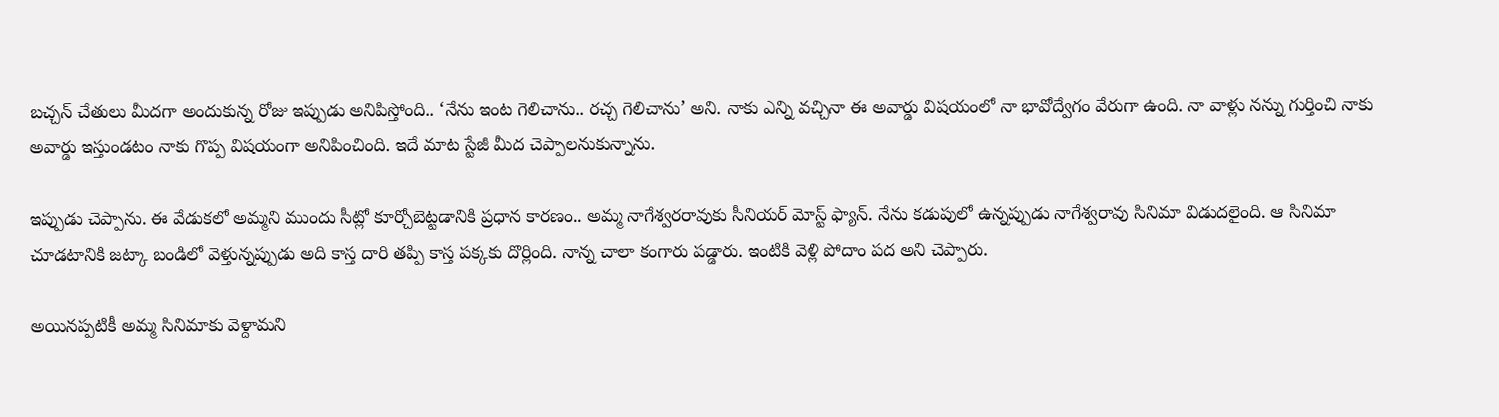బచ్చన్ చేతులు మీదగా అందుకున్న రోజు ఇప్పుడు అనిపిస్తోంది.. ‘నేను ఇంట గెలిచాను.. రచ్చ గెలిచాను’ అని. నాకు ఎన్ని వచ్చినా ఈ అవార్డు విషయంలో నా భావోద్వేగం వేరుగా ఉంది. నా వాళ్లు నన్ను గుర్తించి నాకు అవార్డు ఇస్తుండటం నాకు గొప్ప విషయంగా అనిపించింది. ఇదే మాట స్టేజీ మీద చెప్పాలనుకున్నాను.

ఇప్పుడు చెప్పాను. ఈ వేడుకలో అమ్మని ముందు సీట్లో కూర్చోబెట్టడానికి ప్రధాన కారణం.. అమ్మ నాగేశ్వరరావుకు సీనియర్ మోస్ట్ ఫ్యాన్. నేను కడుపులో ఉన్నప్పుడు నాగేశ్వరావు సినిమా విడుదలైంది. ఆ సినిమా చూడటానికి జట్కా బండిలో వెళ్తున్నప్పుడు అది కాస్త దారి తప్పి కాస్త పక్కకు దొర్లింది. నాన్న చాలా కంగారు పడ్డారు. ఇంటికి వెళ్లి పోదాం పద అని చెప్పారు.

అయినప్పటికీ అమ్మ సినిమాకు వెళ్దామని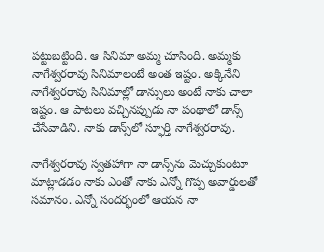పట్టుబట్టింది. ఆ సినిమా అమ్మ చూసింది. అమ్మకు నాగేశ్వరరావు సినిమాలంటే అంత ఇష్టం. అక్కినేని నాగేశ్వరరావు సినిమాల్లో డాన్సులు అంటే నాకు చాలా ఇష్టం. ఆ పాటలు వచ్చినప్పుడు నా పంథాలో డాన్స్ చేసేవాడిని. నాకు డాన్స్‌లో స్ఫూర్తి నాగేశ్వరరావు.

నాగేశ్వరరావు స్వతహాగా నా డాన్స్‌ను మెచ్చుకుంటూ మాట్లాడడం నాకు ఎంతో నాకు ఎన్నో గొప్ప అవార్డులతో సమానం. ఎన్నో సందర్భంలో ఆయన నా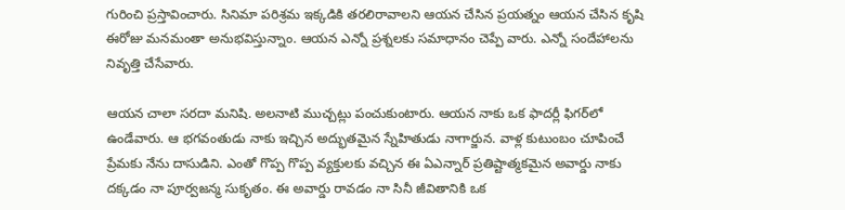గురించి ప్రస్తావించారు. సినిమా పరిశ్రమ ఇక్కడికి తరలిరావాలని ఆయన చేసిన ప్రయత్నం ఆయన చేసిన కృషి ఈరోజు మనమంతా అనుభవిస్తున్నాం. ఆయన ఎన్నో ప్రశ్నలకు సమాధానం చెప్పే వారు. ఎన్నో సందేహాలను నివృత్తి చేసేవారు.

ఆయన చాలా సరదా మనిషి. అలనాటి ముచ్చట్లు పంచుకుంటారు. ఆయన నాకు ఒక ఫాదర్లీ ఫిగర్‌లో ఉండేవారు. ఆ భగవంతుడు నాకు ఇచ్చిన అద్భుతమైన స్నేహితుడు నాగార్జున. వాళ్ల కుటుంబం చూపించే ప్రేమకు నేను దాసుడిని. ఎంతో గొప్ప గొప్ప వ్యక్తులకు వచ్చిన ఈ ఏఎన్నార్ ప్రతిష్టాత్మకమైన అవార్డు నాకు దక్కడం నా పూర్వజన్మ సుకృతం. ఈ అవార్డు రావడం నా సినీ జీవితానికి ఒక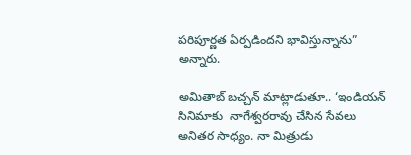పరిపూర్ణత ఏర్పడిందని భావిస్తున్నాను” అన్నారు.

అమితాబ్ బచ్చన్ మాట్లాడుతూ.. ‘ఇండియన్ సినిమాకు  నాగేశ్వరరావు చేసిన సేవలు అనితర సాధ్యం. నా మిత్రుడు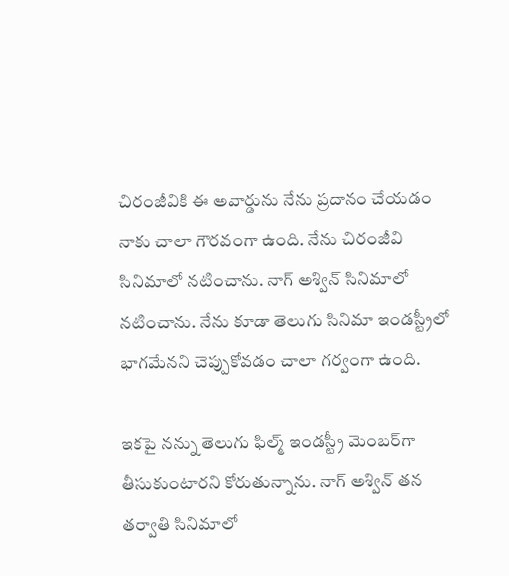చిరంజీవికి ఈ అవార్డును నేను ప్రదానం చేయడం నాకు చాలా గౌరవంగా ఉంది. నేను చిరంజీవి సినిమాలో నటించాను. నాగ్ అశ్విన్ సినిమాలో నటించాను. నేను కూడా తెలుగు సినిమా ఇండస్ట్రీలో భాగమేనని చెప్పుకోవడం చాలా గర్వంగా ఉంది.

ఇకపై నన్ను తెలుగు ఫిల్మ్ ఇండస్ట్రీ మెంబర్‌గా తీసుకుంటారని కోరుతున్నాను. నాగ్ అశ్విన్ తన తర్వాతి సినిమాలో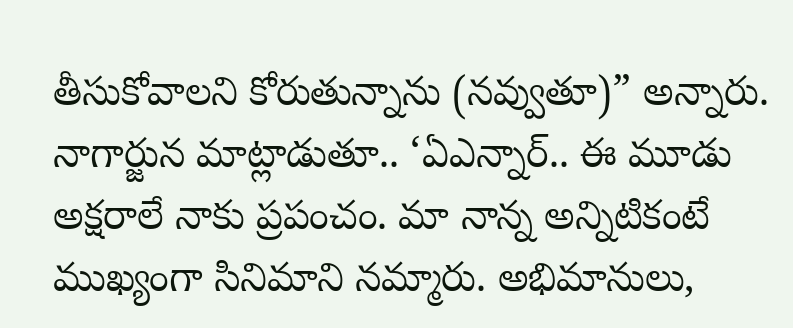తీసుకోవాలని కోరుతున్నాను (నవ్వుతూ)” అన్నారు. నాగార్జున మాట్లాడుతూ.. ‘ఏఎన్నార్.. ఈ మూడు అక్షరాలే నాకు ప్రపంచం. మా నాన్న అన్నిటికంటే ముఖ్యంగా సినిమాని నమ్మారు. అభిమానులు,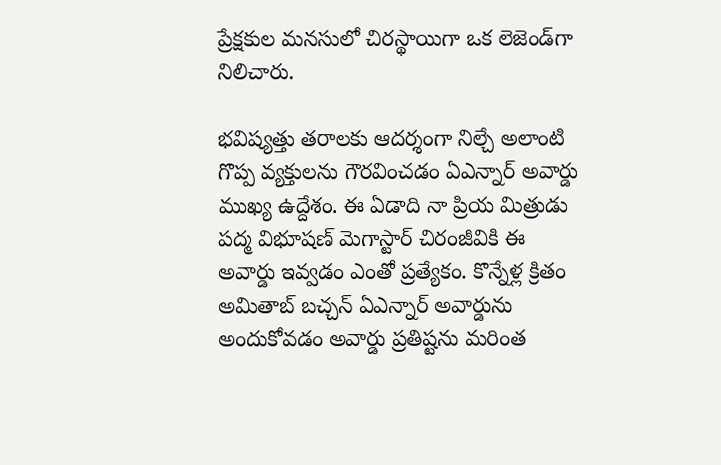ప్రేక్షకుల మనసులో చిరస్థాయిగా ఒక లెజెండ్‌గా నిలిచారు.

భవిష్యత్తు తరాలకు ఆదర్శంగా నిల్చే అలాంటి గొప్ప వ్యక్తులను గౌరవించడం ఏఎన్నార్ అవార్డు ముఖ్య ఉద్దేశం. ఈ ఏడాది నా ప్రియ మిత్రుడు పద్మ విభూషణ్ మెగాస్టార్ చిరంజీవికి ఈ అవార్డు ఇవ్వడం ఎంతో ప్రత్యేకం. కొన్నేళ్ల క్రితం అమితాబ్ బచ్చన్ ఏఎన్నార్ అవార్డును అందుకోవడం అవార్డు ప్రతిష్టను మరింత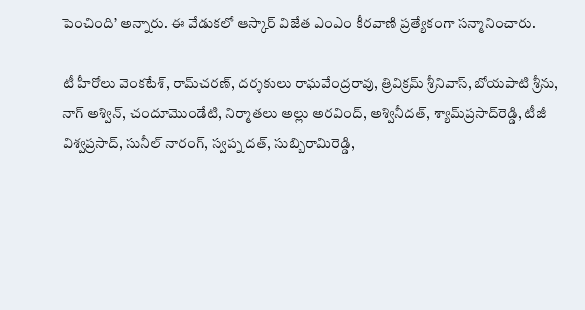పెంచింది’ అన్నారు. ఈ వేడుకలో ఆస్కార్ విజేత ఎంఎం కీరవాణి ప్రత్యేకంగా సన్మానించారు.

టీ హీరోలు వెంకటేశ్, రామ్‌చరణ్, దర్శకులు రాఘవేంద్రరావు, త్రివిక్రమ్ శ్రీనివాస్, బోయపాటి శ్రీను, నాగ్ అశ్విన్, చందూమొండేటి, నిర్మాతలు అల్లు అరవింద్, అశ్వినీదత్, శ్యామ్‌ప్రసాద్‌రెడ్డి, టీజీ విశ్వప్రసాద్, సునీల్ నారంగ్, స్వప్న దత్, సుబ్బిరామిరెడ్డి,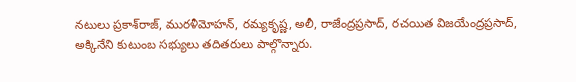నటులు ప్రకాశ్‌రాజ్, మురళీమోహన్, రమ్యకృష్ణ, అలీ, రాజేంద్రప్రసాద్, రచయిత విజయేంద్రప్రసాద్, అక్కినేని కుటుంబ సభ్యులు తదితరులు పాల్గొన్నారు.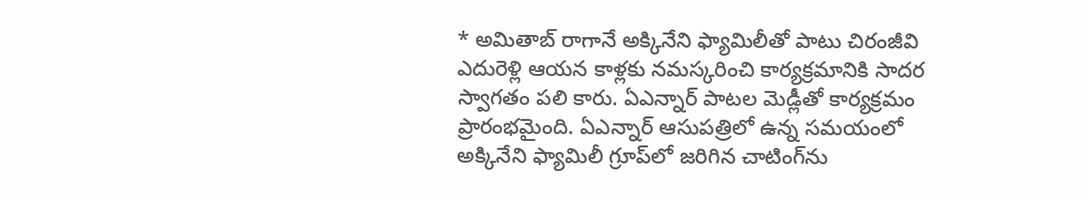* అమితాబ్ రాగానే అక్కినేని ఫ్యామిలీతో పాటు చిరంజీవి ఎదురెళ్లి ఆయన కాళ్లకు నమస్కరించి కార్యక్రమానికి సాదర స్వాగతం పలి కారు. ఏఎన్నార్ పాటల మెడ్లీతో కార్యక్రమం ప్రారంభమైంది. ఏఎన్నార్ ఆసుపత్రిలో ఉన్న సమయంలో అక్కినేని ఫ్యామిలీ గ్రూప్‌లో జరిగిన చాటింగ్‌ను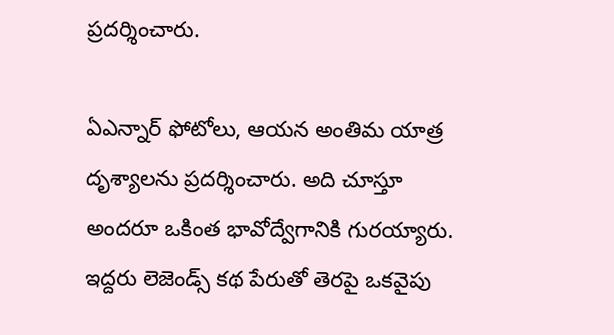ప్రదర్శించారు.

ఏఎన్నార్ ఫోటోలు, ఆయన అంతిమ యాత్ర దృశ్యాలను ప్రదర్శించారు. అది చూస్తూ అందరూ ఒకింత భావోద్వేగానికి గురయ్యారు. ఇద్దరు లెజెండ్స్ కథ పేరుతో తెరపై ఒకవైపు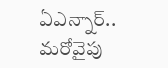ఏఎన్నార్.. మరోవైపు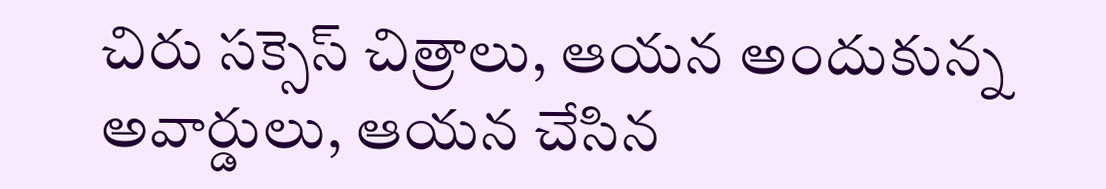చిరు సక్సెస్ చిత్రాలు, ఆయన అందుకున్న అవార్డులు, ఆయన చేసిన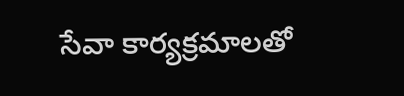సేవా కార్యక్రమాలతో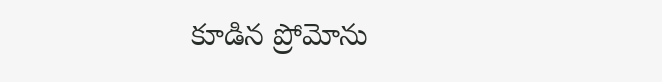కూడిన ప్రోమోను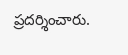ప్రదర్శించారు.